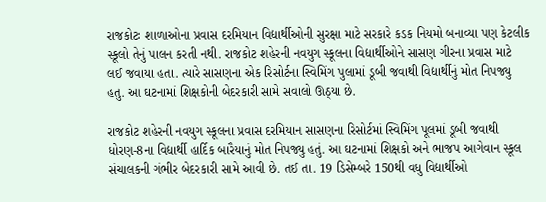રાજકોટઃ શાળાઓના પ્રવાસ દરમિયાન વિદ્યાર્થીઓની સુરક્ષા માટે સરકારે કડક નિયમો બનાવ્યા પણ કેટલીક સ્કૂલો તેનું પાલન કરતી નથી. રાજકોટ શહેરની નવયુગ સ્કૂલના વિદ્યાર્થીઓને સાસણ ગીરના પ્રવાસ માટે લઈ જવાયા હતા. ત્યારે સાસણના એક રિસોર્ટના સ્વિમિંગ પુલામાં ડૂબી જવાથી વિદ્યાર્થીનું મોત નિપજ્યુ હતુ. આ ઘટનામાં શિક્ષકોની બેદરકારી સામે સવાલો ઊઠ્યા છે.

રાજકોટ શહેરની નવયુગ સ્કૂલના પ્રવાસ દરમિયાન સાસણના રિસોર્ટમાં સ્વિમિંગ પૂલમાં ડૂબી જવાથી ધોરણ-8ના વિદ્યાર્થી હાર્દિક બારૈયાનું મોત નિપજ્યુ હતું. આ ઘટનામાં શિક્ષકો અને ભાજપ આગેવાન સ્કૂલ સંચાલકની ગંભીર બેદરકારી સામે આવી છે. તઈ તા. 19 ડિસેમ્બરે 150થી વધુ વિદ્યાર્થીઓ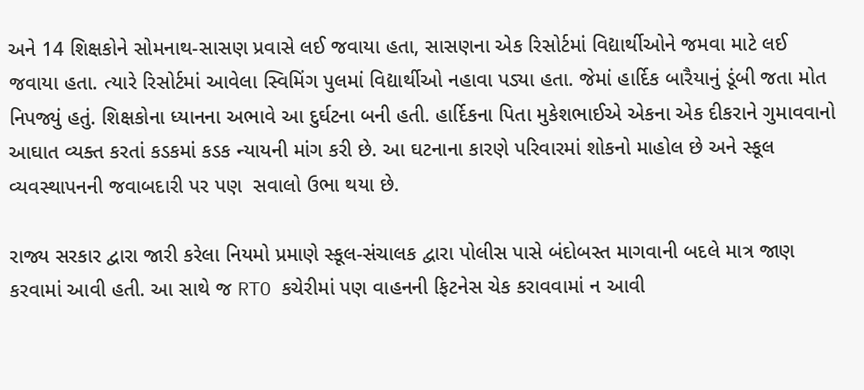અને 14 શિક્ષકોને સોમનાથ-સાસણ પ્રવાસે લઈ જવાયા હતા, સાસણના એક રિસોર્ટમાં વિદ્યાર્થીઓને જમવા માટે લઈ જવાયા હતા. ત્યારે રિસોર્ટમાં આવેલા સ્વિમિંગ પુલમાં વિદ્યાર્થીઓ નહાવા પડ્યા હતા. જેમાં હાર્દિક બારૈયાનું ડૂંબી જતા મોત નિપજ્યું હતું. શિક્ષકોના ધ્યાનના અભાવે આ દુર્ઘટના બની હતી. હાર્દિકના પિતા મુકેશભાઈએ એકના એક દીકરાને ગુમાવવાનો આઘાત વ્યક્ત કરતાં કડકમાં કડક ન્યાયની માંગ કરી છે. આ ઘટનાના કારણે પરિવારમાં શોકનો માહોલ છે અને સ્કૂલ વ્યવસ્થાપનની જવાબદારી પર પણ  સવાલો ઉભા થયા છે.

રાજ્ય સરકાર દ્વારા જારી કરેલા નિયમો પ્રમાણે સ્કૂલ-સંચાલક દ્વારા પોલીસ પાસે બંદોબસ્ત માગવાની બદલે માત્ર જાણ કરવામાં આવી હતી. આ સાથે જ RTO કચેરીમાં પણ વાહનની ફિટનેસ ચેક કરાવવામાં ન આવી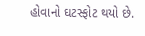હોવાનો ઘટસ્ફોટ થયો છે.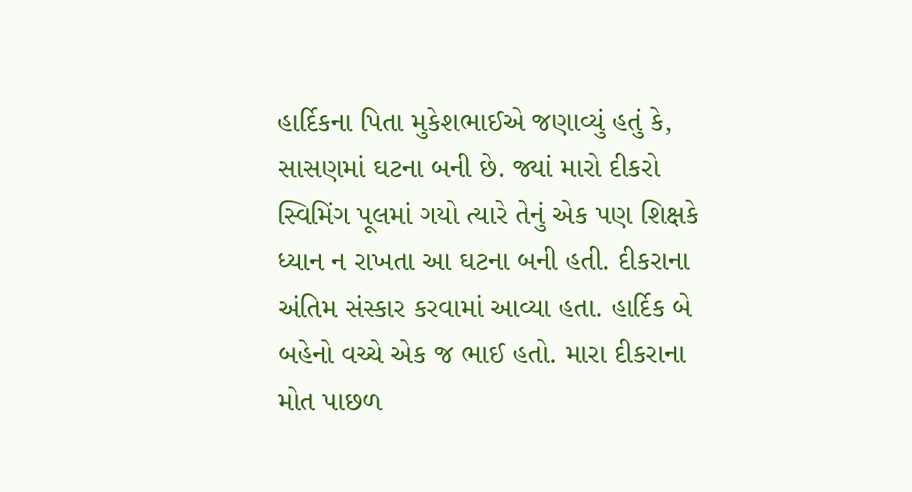હાર્દિકના પિતા મુકેશભાઈએ જણાવ્યું હતું કે, સાસણમાં ઘટના બની છે. જ્યાં મારો દીકરો સ્વિમિંગ પૂલમાં ગયો ત્યારે તેનું એક પણ શિક્ષકે ધ્યાન ન રાખતા આ ઘટના બની હતી. દીકરાના અંતિમ સંસ્કાર કરવામાં આવ્યા હતા. હાર્દિક બે બહેનો વચ્ચે એક જ ભાઈ હતો. મારા દીકરાના મોત પાછળ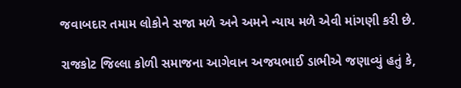જવાબદાર તમામ લોકોને સજા મળે અને અમને ન્યાય મળે એવી માંગણી કરી છે.

રાજકોટ જિલ્લા કોળી સમાજના આગેવાન અજયભાઈ ડાભીએ જણાવ્યું હતું કે,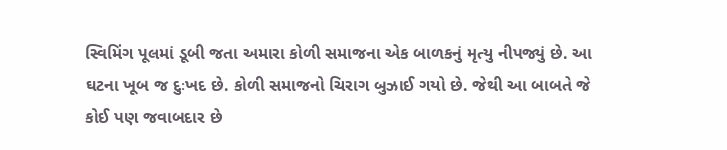સ્વિમિંગ પૂલમાં ડૂબી જતા અમારા કોળી સમાજના એક બાળકનું મૃત્યુ નીપજ્યું છે. આ  ઘટના ખૂબ જ દુઃખદ છે. કોળી સમાજનો ચિરાગ બુઝાઈ ગયો છે. જેથી આ બાબતે જે કોઈ પણ જવાબદાર છે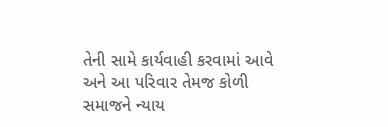તેની સામે કાર્યવાહી કરવામાં આવે અને આ પરિવાર તેમજ કોળી સમાજને ન્યાય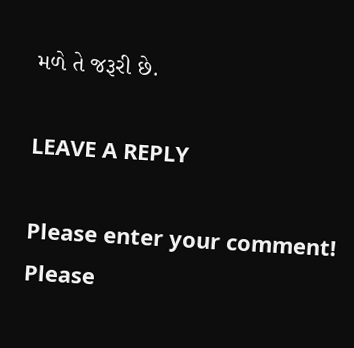મળે તે જરૂરી છે.

LEAVE A REPLY

Please enter your comment!
Please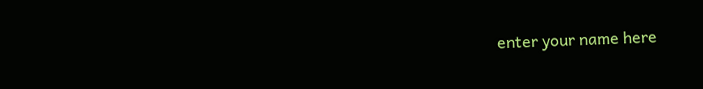enter your name here